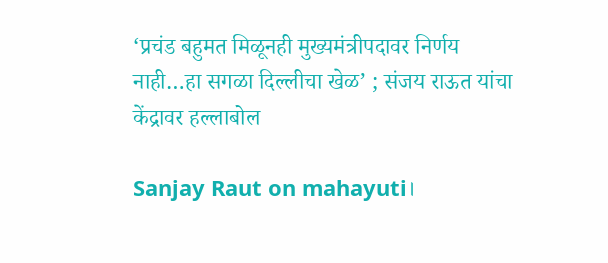‘प्रचंड बहुमत मिळूनही मुख्यमंत्रीपदावर निर्णय नाही…हा सगळा दिल्लीचा खेळ’ ; संजय राऊत यांचा केंद्रावर हल्लाबोल

Sanjay Raut on mahayuti।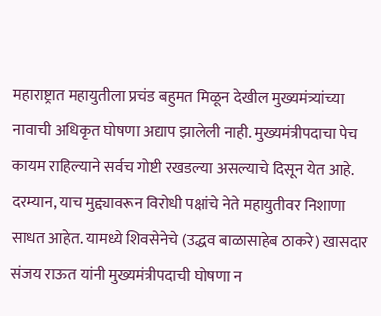महाराष्ट्रात महायुतीला प्रचंड बहुमत मिळून देखील मुख्यमंत्र्यांच्या नावाची अधिकृत घोषणा अद्याप झालेली नाही. मुख्यमंत्रीपदाचा पेच कायम राहिल्याने सर्वच गोष्टी रखडल्या असल्याचे दिसून येत आहे. दरम्यान, याच मुद्द्यावरून विरोधी पक्षांचे नेते महायुतीवर निशाणा साधत आहेत. यामध्ये शिवसेनेचे (उद्धव बाळासाहेब ठाकरे) खासदार संजय राऊत यांनी मुख्यमंत्रीपदाची घोषणा न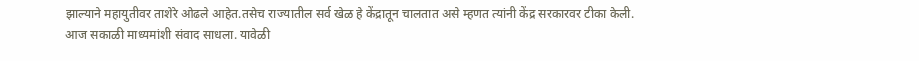झाल्याने महायुतीवर ताशेरे ओढले आहेत.तसेच राज्यातील सर्व खेळ हे केंद्रातून चालतात असे म्हणत त्यांनी केंद्र सरकारवर टीका केली.
आज सकाळी माध्यमांशी संवाद साधला. यावेळी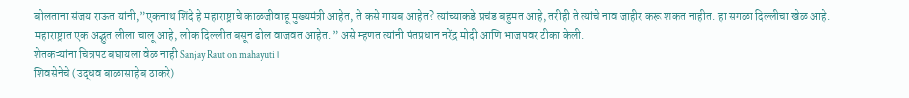बोलताना संजय राऊत यांनी,”एकनाथ शिंदे हे महाराष्ट्राचे काळजीवाहू मुख्यमंत्री आहेत, ते कसे गायब आहेत? त्यांच्याकडे प्रचंड बहुमत आहे, तरीही ते त्यांचे नाव जाहीर करू शकत नाहीत. हा सगळा दिल्लीचा खेळ आहे. महाराष्ट्रात एक अद्भुत लीला चालू आहे, लोक दिल्लीत बसून ढोल वाजवत आहेत.” असे म्हणत त्यांनी पंतप्रधान नरेंद्र मोदी आणि भाजपवर टीका केली.
शेतकऱ्यांना चित्रपट बघायला वेळ नाही Sanjay Raut on mahayuti।
शिवसेनेचे (उद्धव बाळासाहेब ठाकरे)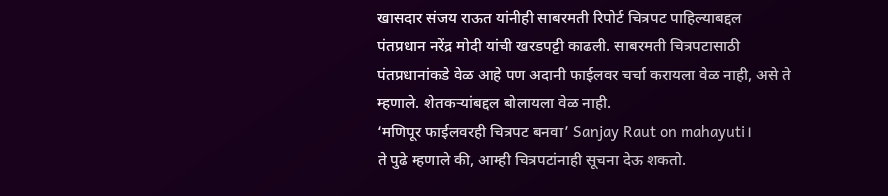खासदार संजय राऊत यांनीही साबरमती रिपोर्ट चित्रपट पाहिल्याबद्दल पंतप्रधान नरेंद्र मोदी यांची खरडपट्टी काढली. साबरमती चित्रपटासाठी पंतप्रधानांकडे वेळ आहे पण अदानी फाईलवर चर्चा करायला वेळ नाही, असे ते म्हणाले. शेतकऱ्यांबद्दल बोलायला वेळ नाही.
‘मणिपूर फाईलवरही चित्रपट बनवा’ Sanjay Raut on mahayuti।
ते पुढे म्हणाले की, आम्ही चित्रपटांनाही सूचना देऊ शकतो.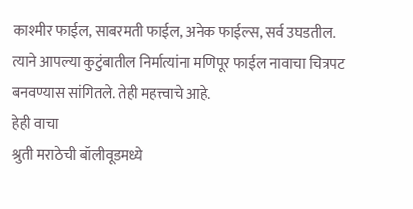काश्मीर फाईल, साबरमती फाईल, अनेक फाईल्स, सर्व उघडतील. त्याने आपल्या कुटुंबातील निर्मात्यांना मणिपूर फाईल नावाचा चित्रपट बनवण्यास सांगितले. तेही महत्त्वाचे आहे.
हेही वाचा
श्रुती मराठेची बॉलीवूडमध्ये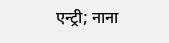एन्ट्री; नाना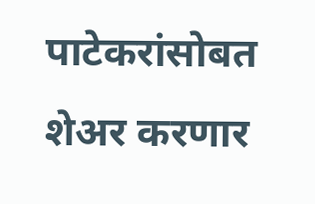पाटेकरांसोबत शेअर करणार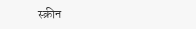स्क्रीन